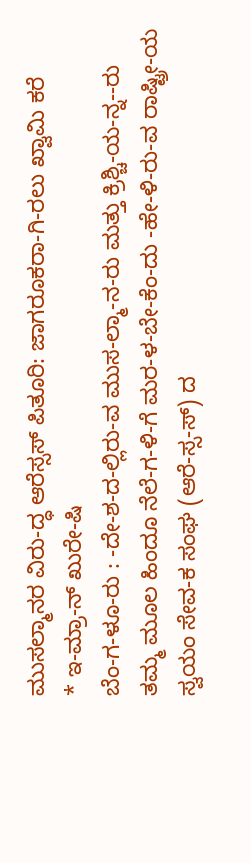ಮುಸಲ್ಮಾನರ ವಿರು-ದ್ಧ ಆರೆಸ್ಸಸ್ ಪಿತೂರಿ: ಜಾಗರೂಕರಾ-ಗಿ-ರಲು ಖ್ವಾಮಿ ಕರೆ
* ಇ-ಮ್ರಾ-ನ್ ಖುರೇ-ಷಿ
ಬೆಂ-ಗ-ಳೂ-ರು : -ದೇ-ಶ-ದ-ಲ್ಲಿರು-ವ ಮುಸ-ಲ್ಮಾ-ನ-ರು ಮತ್ತು ಕ್ರಿಶ್ಚಿ-ಯ-ನ್ನ--ರು ತಮ್ಮ ಮೂಲ ಹಿಂದೂ ನೆಲೆ-ಗ-ಳಿ-ಗೆ ಮರ-ಳ-ಬೇ-ಕೆಂ-ದು -ಹೇ-ಳಿ-ರು-ವ ರಾಷ್ಟ್ರೀ-ಯ ಸ್ವಯಂ ಸೇವ-ಕ ಸಂಘ (ಆರೆ-ಸ್ಸ-ಸ್) ದ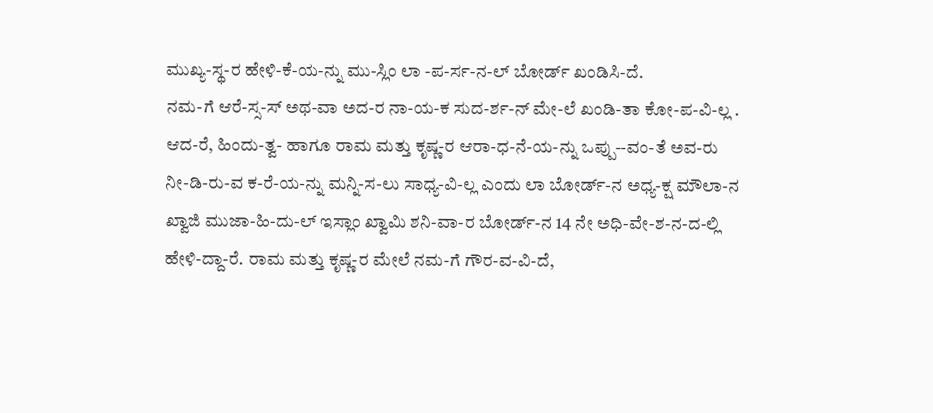ಮುಖ್ಯ-ಸ್ಥ-ರ ಹೇಳಿ-ಕೆ-ಯ-ನ್ನು ಮು-ಸ್ಲಿಂ ಲಾ -ಪ-ರ್ಸ-ನ-ಲ್ ಬೋರ್ಡ್ ಖಂಡಿಸಿ-ದೆ.
ನಮ-ಗೆ ಆರೆ-ಸ್ಸ-ಸ್ ಅಥ-ವಾ ಅದ-ರ ನಾ-ಯ-ಕ ಸುದ-ರ್ಶ-ನ್ ಮೇ-ಲೆ ಖಂಡಿ-ತಾ ಕೋ-ಪ-ವಿ-ಲ್ಲ . ಆದ-ರೆ, ಹಿಂದು-ತ್ವ- ಹಾಗೂ ರಾಮ ಮತ್ತು ಕೃಷ್ಣ-ರ ಆರಾ-ಧ-ನೆ-ಯ-ನ್ನು ಒಪ್ಪು--ವಂ-ತೆ ಅವ-ರು ನೀ-ಡಿ-ರು-ವ ಕ-ರೆ-ಯ-ನ್ನು ಮನ್ನಿ-ಸ-ಲು ಸಾಧ್ಯ-ವಿ-ಲ್ಲ ಎಂದು ಲಾ ಬೋರ್ಡ್-ನ ಅಧ್ಯ-ಕ್ಷ ಮೌಲಾ-ನ ಖ್ವಾಜಿ ಮುಜಾ-ಹಿ-ದು-ಲ್ ಇಸ್ಲಾಂ ಖ್ವಾಮಿ ಶನಿ-ವಾ-ರ ಬೋರ್ಡ್-ನ 14 ನೇ ಅಧಿ-ವೇ-ಶ-ನ-ದ-ಲ್ಲಿ ಹೇಳಿ-ದ್ದಾ-ರೆ. ರಾಮ ಮತ್ತು ಕೃಷ್ಣ-ರ ಮೇಲೆ ನಮ-ಗೆ ಗೌರ-ವ-ವಿ-ದೆ,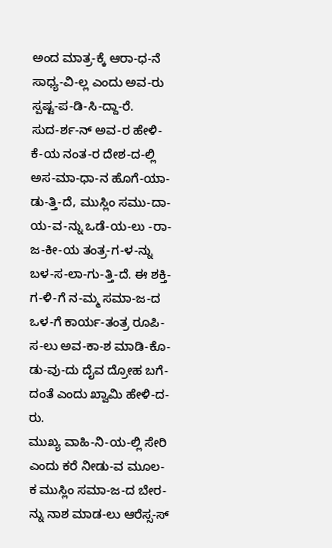ಅಂದ ಮಾತ್ರ-ಕ್ಕೆ ಆರಾ-ಧ-ನೆ ಸಾಧ್ಯ-ವಿ-ಲ್ಲ ಎಂದು ಅವ-ರು ಸ್ಪಷ್ಟ-ಪ-ಡಿ-ಸಿ-ದ್ದಾ-ರೆ.
ಸುದ-ರ್ಶ-ನ್ ಅವ-ರ ಹೇಳಿ-ಕೆ-ಯ ನಂತ-ರ ದೇಶ-ದ-ಲ್ಲಿ ಅಸ-ಮಾ-ಧಾ-ನ ಹೊಗೆ-ಯಾ-ಡು-ತ್ತಿ-ದೆ, ಮುಸ್ಲಿಂ ಸಮು-ದಾ-ಯ-ವ-ನ್ನು ಒಡೆ-ಯ-ಲು -ರಾ-ಜ-ಕೀ-ಯ ತಂತ್ರ-ಗ-ಳ-ನ್ನು ಬಳ-ಸ-ಲಾ-ಗು-ತ್ತಿ-ದೆ. ಈ ಶಕ್ತಿ-ಗ-ಳಿ-ಗೆ ನ-ಮ್ಮ ಸಮಾ-ಜ-ದ ಒಳ-ಗೆ ಕಾರ್ಯ-ತಂತ್ರ ರೂಪಿ-ಸ-ಲು ಅವ-ಕಾ-ಶ ಮಾಡಿ-ಕೊ-ಡು-ವು-ದು ದೈವ ದ್ರೋಹ ಬಗೆ-ದಂತೆ ಎಂದು ಖ್ವಾಮಿ ಹೇಳಿ-ದ-ರು.
ಮುಖ್ಯ ವಾಹಿ-ನಿ-ಯ-ಲ್ಲಿ ಸೇರಿ ಎಂದು ಕರೆ ನೀಡು-ವ ಮೂಲ-ಕ ಮುಸ್ಲಿಂ ಸಮಾ-ಜ-ದ ಬೇರ-ನ್ನು ನಾಶ ಮಾಡ-ಲು ಆರೆಸ್ಸ-ಸ್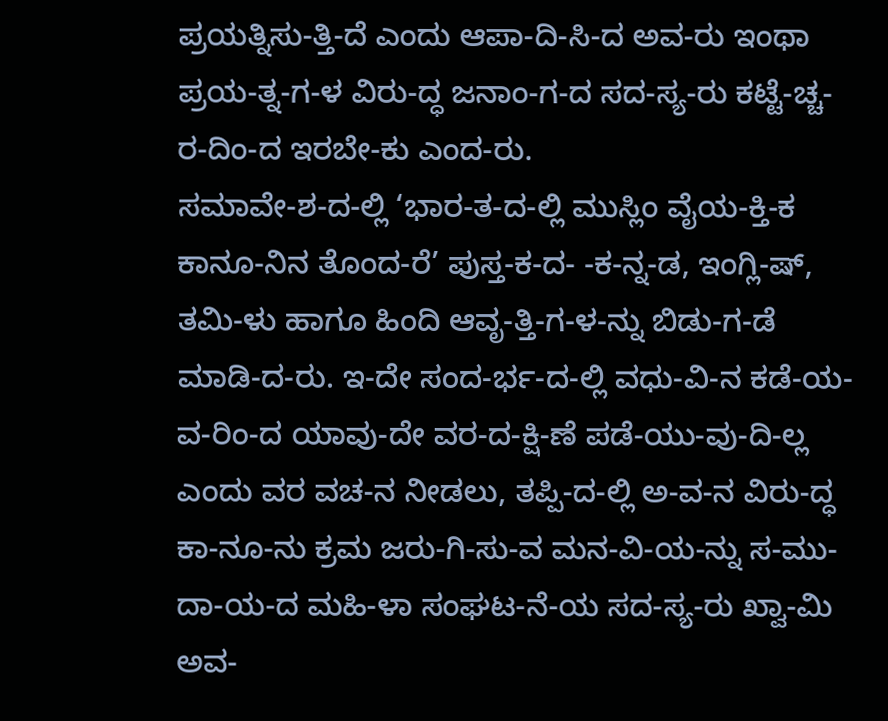ಪ್ರಯತ್ನಿಸು-ತ್ತಿ-ದೆ ಎಂದು ಆಪಾ-ದಿ-ಸಿ-ದ ಅವ-ರು ಇಂಥಾ ಪ್ರಯ-ತ್ನ-ಗ-ಳ ವಿರು-ದ್ಧ ಜನಾಂ-ಗ-ದ ಸದ-ಸ್ಯ-ರು ಕಟ್ಟೆ-ಚ್ಚ-ರ-ದಿಂ-ದ ಇರಬೇ-ಕು ಎಂದ-ರು.
ಸಮಾವೇ-ಶ-ದ-ಲ್ಲಿ ‘ಭಾರ-ತ-ದ-ಲ್ಲಿ ಮುಸ್ಲಿಂ ವೈಯ-ಕ್ತಿ-ಕ ಕಾನೂ-ನಿನ ತೊಂದ-ರೆ’ ಪುಸ್ತ-ಕ-ದ- -ಕ-ನ್ನ-ಡ, ಇಂಗ್ಲಿ-ಷ್, ತಮಿ-ಳು ಹಾಗೂ ಹಿಂದಿ ಆವೃ-ತ್ತಿ-ಗ-ಳ-ನ್ನು ಬಿಡು-ಗ-ಡೆ ಮಾಡಿ-ದ-ರು. ಇ-ದೇ ಸಂದ-ರ್ಭ-ದ-ಲ್ಲಿ ವಧು-ವಿ-ನ ಕಡೆ-ಯ-ವ-ರಿಂ-ದ ಯಾವು-ದೇ ವರ-ದ-ಕ್ಷಿ-ಣೆ ಪಡೆ-ಯು-ವು-ದಿ-ಲ್ಲ ಎಂದು ವರ ವಚ-ನ ನೀಡಲು, ತಪ್ಪಿ-ದ-ಲ್ಲಿ ಅ-ವ-ನ ವಿರು-ದ್ಧ ಕಾ-ನೂ-ನು ಕ್ರಮ ಜರು-ಗಿ-ಸು-ವ ಮನ-ವಿ-ಯ-ನ್ನು ಸ-ಮು-ದಾ-ಯ-ದ ಮಹಿ-ಳಾ ಸಂಘಟ-ನೆ-ಯ ಸದ-ಸ್ಯ-ರು ಖ್ವಾ-ಮಿ ಅವ-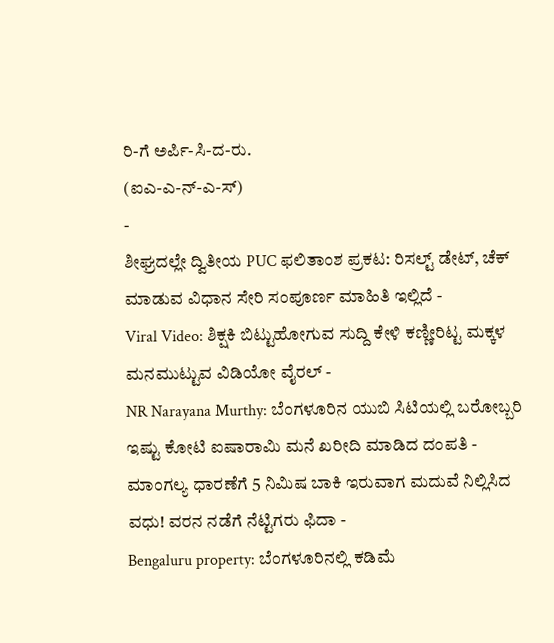ರಿ-ಗೆ ಅರ್ಪಿ-ಸಿ-ದ-ರು.
(ಐಎ-ಎ-ನ್-ಎ-ಸ್)
-
ಶೀಘ್ರದಲ್ಲೇ ದ್ವಿತೀಯ PUC ಫಲಿತಾಂಶ ಪ್ರಕಟ: ರಿಸಲ್ಟ್ ಡೇಟ್, ಚೆಕ್ ಮಾಡುವ ವಿಧಾನ ಸೇರಿ ಸಂಪೂರ್ಣ ಮಾಹಿತಿ ಇಲ್ಲಿದೆ -
Viral Video: ಶಿಕ್ಷಕಿ ಬಿಟ್ಟುಹೋಗುವ ಸುದ್ದಿ ಕೇಳಿ ಕಣ್ಣೀರಿಟ್ಟ ಮಕ್ಕಳ ಮನಮುಟ್ಟುವ ವಿಡಿಯೋ ವೈರಲ್ -
NR Narayana Murthy: ಬೆಂಗಳೂರಿನ ಯುಬಿ ಸಿಟಿಯಲ್ಲಿ ಬರೋಬ್ಬರಿ ಇಷ್ಟು ಕೋಟಿ ಐಷಾರಾಮಿ ಮನೆ ಖರೀದಿ ಮಾಡಿದ ದಂಪತಿ -
ಮಾಂಗಲ್ಯ ಧಾರಣೆಗೆ 5 ನಿಮಿಷ ಬಾಕಿ ಇರುವಾಗ ಮದುವೆ ನಿಲ್ಲಿಸಿದ ವಧು! ವರನ ನಡೆಗೆ ನೆಟ್ಟಿಗರು ಫಿದಾ -
Bengaluru property: ಬೆಂಗಳೂರಿನಲ್ಲಿ ಕಡಿಮೆ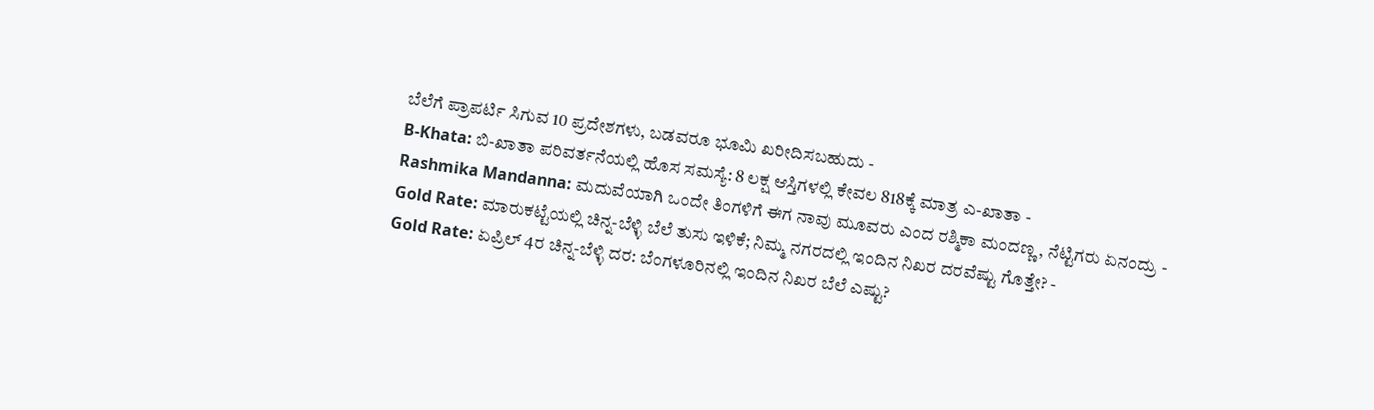ಬೆಲೆಗೆ ಪ್ರಾಪರ್ಟಿ ಸಿಗುವ 10 ಪ್ರದೇಶಗಳು, ಬಡವರೂ ಭೂಮಿ ಖರೀದಿಸಬಹುದು -
B-Khata: ಬಿ-ಖಾತಾ ಪರಿವರ್ತನೆಯಲ್ಲಿ ಹೊಸ ಸಮಸ್ಯೆ: 8 ಲಕ್ಷ ಆಸ್ತಿಗಳಲ್ಲಿ ಕೇವಲ 818ಕ್ಕೆ ಮಾತ್ರ ಎ-ಖಾತಾ -
Rashmika Mandanna: ಮದುವೆಯಾಗಿ ಒಂದೇ ತಿಂಗಳಿಗೆ ಈಗ ನಾವು ಮೂವರು ಎಂದ ರಶ್ಮಿಕಾ ಮಂದಣ್ಣ, ನೆಟ್ಟಿಗರು ಏನಂದ್ರು -
Gold Rate: ಮಾರುಕಟ್ಟೆಯಲ್ಲಿ ಚಿನ್ನ-ಬೆಳ್ಳಿ ಬೆಲೆ ತುಸು ಇಳಿಕೆ; ನಿಮ್ಮ ನಗರದಲ್ಲಿ ಇಂದಿನ ನಿಖರ ದರವೆಷ್ಟು ಗೊತ್ತೇ? -
Gold Rate: ಏಪ್ರಿಲ್ 4ರ ಚಿನ್ನ-ಬೆಳ್ಳಿ ದರ: ಬೆಂಗಳೂರಿನಲ್ಲಿ ಇಂದಿನ ನಿಖರ ಬೆಲೆ ಎಷ್ಟು?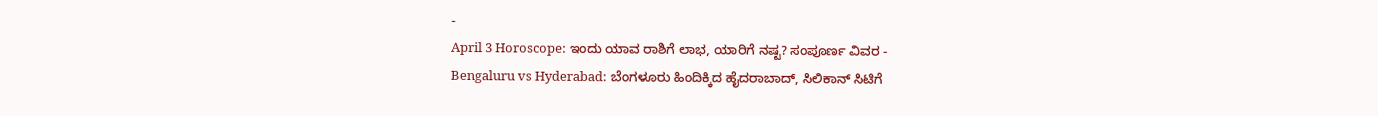-
April 3 Horoscope: ಇಂದು ಯಾವ ರಾಶಿಗೆ ಲಾಭ, ಯಾರಿಗೆ ನಷ್ಟ? ಸಂಪೂರ್ಣ ವಿವರ -
Bengaluru vs Hyderabad: ಬೆಂಗಳೂರು ಹಿಂದಿಕ್ಕಿದ ಹೈದರಾಬಾದ್, ಸಿಲಿಕಾನ್ ಸಿಟಿಗೆ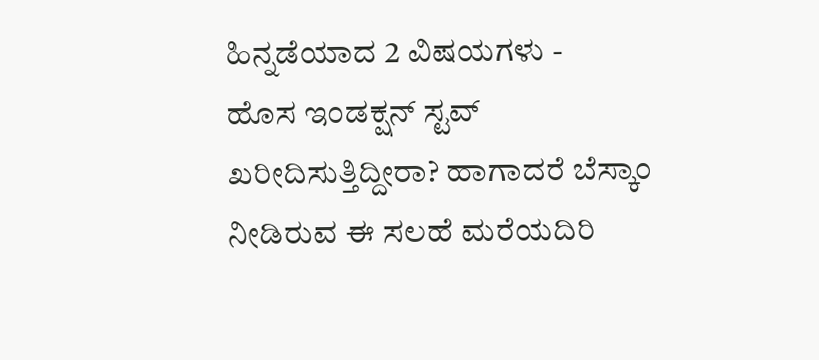ಹಿನ್ನಡೆಯಾದ 2 ವಿಷಯಗಳು -
ಹೊಸ ಇಂಡಕ್ಷನ್ ಸ್ಟವ್ ಖರೀದಿಸುತ್ತಿದ್ದೀರಾ? ಹಾಗಾದರೆ ಬೆಸ್ಕಾಂ ನೀಡಿರುವ ಈ ಸಲಹೆ ಮರೆಯದಿರಿ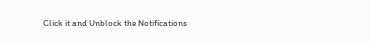Click it and Unblock the Notifications